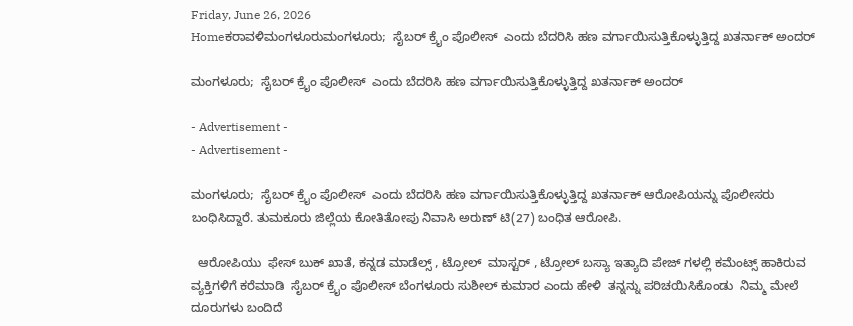Friday, June 26, 2026
Homeಕರಾವಳಿಮಂಗಳೂರುಮಂಗಳೂರು;  ಸೈಬರ್ ಕ್ರೈಂ ಪೊಲೀಸ್  ಎಂದು ಬೆದರಿಸಿ ಹಣ ವರ್ಗಾಯಿಸುತ್ತಿಕೊಳ್ಳುತ್ತಿದ್ದ ಖತರ್ನಾಕ್ ಅಂದರ್

ಮಂಗಳೂರು;  ಸೈಬರ್ ಕ್ರೈಂ ಪೊಲೀಸ್  ಎಂದು ಬೆದರಿಸಿ ಹಣ ವರ್ಗಾಯಿಸುತ್ತಿಕೊಳ್ಳುತ್ತಿದ್ದ ಖತರ್ನಾಕ್ ಅಂದರ್

- Advertisement -
- Advertisement -

ಮಂಗಳೂರು;  ಸೈಬರ್ ಕ್ರೈಂ ಪೊಲೀಸ್  ಎಂದು ಬೆದರಿಸಿ ಹಣ ವರ್ಗಾಯಿಸುತ್ತಿಕೊಳ್ಳುತ್ತಿದ್ದ ಖತರ್ನಾಕ್ ಆರೋಪಿಯನ್ನು ಪೊಲೀಸರು ಬಂಧಿಸಿದ್ದಾರೆ. ತುಮಕೂರು ಜಿಲ್ಲೆಯ ಕೋತಿತೋಪು ನಿವಾಸಿ ಅರುಣ್ ಟಿ(27) ಬಂಧಿತ ಆರೋಪಿ.

  ಆರೋಪಿಯು  ಫೇಸ್ ಬುಕ್ ಖಾತೆ, ಕನ್ನಡ ಮಾಡೆಲ್ಸ್ , ಟ್ರೋಲ್  ಮಾಸ್ಟರ್ , ಟ್ರೋಲ್ ಬಸ್ಯಾ ಇತ್ಯಾದಿ ಪೇಜ್ ಗಳಲ್ಲಿ ಕಮೆಂಟ್ಸ್ ಹಾಕಿರುವ ವ್ಯಕ್ತಿಗಳಿಗೆ ಕರೆಮಾಡಿ  ಸೈಬರ್ ಕ್ರೈಂ ಪೊಲೀಸ್ ಬೆಂಗಳೂರು ಸುಶೀಲ್ ಕುಮಾರ ಎಂದು ಹೇಳಿ  ತನ್ನನ್ನು ಪರಿಚಯಿಸಿಕೊಂಡು  ನಿಮ್ಮ ಮೇಲೆ ದೂರುಗಳು ಬಂದಿದೆ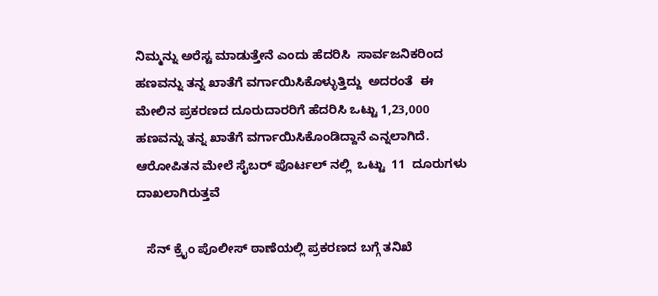ನಿಮ್ಮನ್ನು ಅರೆಸ್ಟ ಮಾಡುತ್ತೇನೆ ಎಂದು ಹೆದರಿಸಿ  ಸಾರ್ವಜನಿಕರಿಂದ ಹಣವನ್ನು ತನ್ನ ಖಾತೆಗೆ ವರ್ಗಾಯಿಸಿಕೊಳ್ಳುತ್ತಿದ್ದು  ಅದರಂತೆ  ಈ ಮೇಲಿನ ಪ್ರಕರಣದ ದೂರುದಾರರಿಗೆ ಹೆದರಿಸಿ ಒಟ್ಟು 1,23,000 ಹಣವನ್ನು ತನ್ನ ಖಾತೆಗೆ ವರ್ಗಾಯಿಸಿಕೊಂಡಿದ್ದಾನೆ ಎನ್ನಲಾಗಿದೆ.      ಆರೋಪಿತನ ಮೇಲೆ ಸೈಬರ್ ಪೊರ್ಟಲ್ ನಲ್ಲಿ  ಒಟ್ಟು  11  ದೂರುಗಳು ದಾಖಲಾಗಿರುತ್ತವೆ

   ಸೆನ್ ಕ್ರೈಂ ಪೊಲೀಸ್ ಠಾಣೆಯಲ್ಲಿ ಪ್ರಕರಣದ ಬಗ್ಗೆ ತನಿಖೆ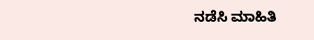ನಡೆಸಿ ಮಾಹಿತಿ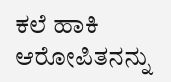ಕಲೆ ಹಾಕಿ ಆರೋಪಿತನನ್ನು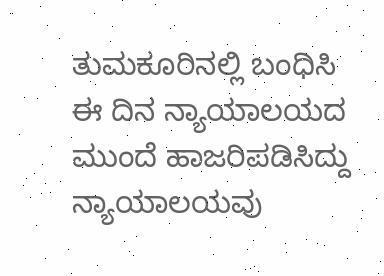ತುಮಕೂರಿನಲ್ಲಿ ಬಂಧಿಸಿ ಈ ದಿನ ನ್ಯಾಯಾಲಯದ ಮುಂದೆ ಹಾಜರಿಪಡಿಸಿದ್ದು ನ್ಯಾಯಾಲಯವು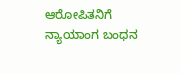ಆರೋಪಿತನಿಗೆ ನ್ಯಾಯಾಂಗ ಬಂಧನ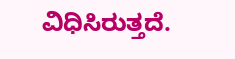ವಿಧಿಸಿರುತ್ತದೆ.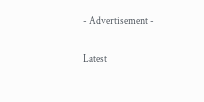- Advertisement -

Latest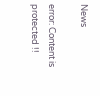News

error: Content is protected !!